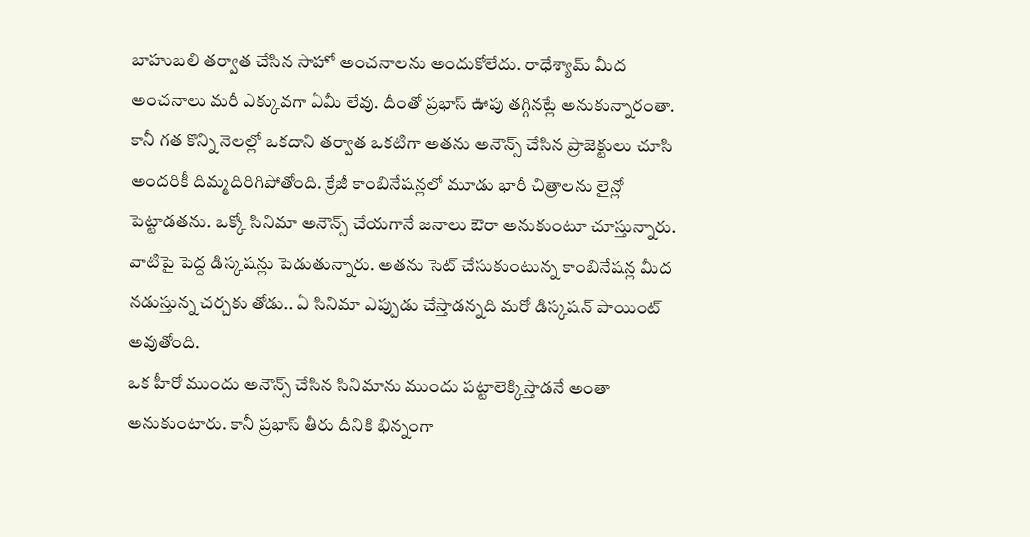బాహుబలి తర్వాత చేసిన సాహో అంచనాలను అందుకోలేదు. రాధేశ్యామ్ మీద అంచనాలు మరీ ఎక్కువగా ఏమీ లేవు. దీంతో ప్రభాస్ ఊపు తగ్గినట్లే అనుకున్నారంతా. కానీ గత కొన్ని నెలల్లో ఒకదాని తర్వాత ఒకటిగా అతను అనౌన్స్ చేసిన ప్రాజెక్టులు చూసి అందరికీ దిమ్మదిరిగిపోతోంది. క్రేజీ కాంబినేషన్లలో మూడు భారీ చిత్రాలను లైన్లో పెట్టాడతను. ఒక్కో సినిమా అనౌన్స్ చేయగానే జనాలు ఔరా అనుకుంటూ చూస్తున్నారు. వాటిపై పెద్ద డిస్కషన్లు పెడుతున్నారు. అతను సెట్ చేసుకుంటున్న కాంబినేషన్ల మీద నడుస్తున్న చర్చకు తోడు.. ఏ సినిమా ఎప్పుడు చేస్తాడన్నది మరో డిస్కషన్ పాయింట్ అవుతోంది.
ఒక హీరో ముందు అనౌన్స్ చేసిన సినిమాను ముందు పట్టాలెక్కిస్తాడనే అంతా అనుకుంటారు. కానీ ప్రభాస్ తీరు దీనికి భిన్నంగా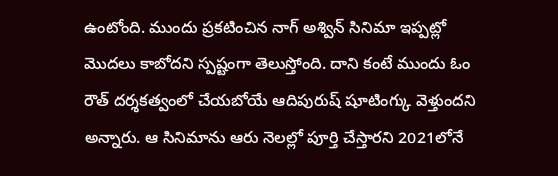ఉంటోంది. ముందు ప్రకటించిన నాగ్ అశ్విన్ సినిమా ఇప్పట్లో మొదలు కాబోదని స్పష్టంగా తెలుస్తోంది. దాని కంటే ముందు ఓం రౌత్ దర్శకత్వంలో చేయబోయే ఆదిపురుష్ షూటింగ్కు వెళ్తుందని అన్నారు. ఆ సినిమాను ఆరు నెలల్లో పూర్తి చేస్తారని 2021లోనే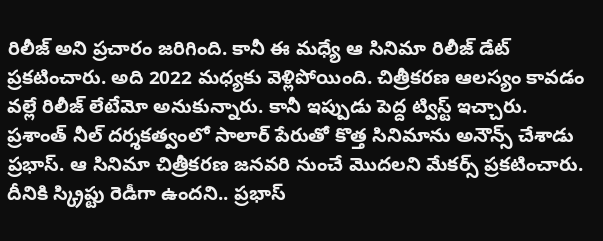రిలీజ్ అని ప్రచారం జరిగింది. కానీ ఈ మధ్యే ఆ సినిమా రిలీజ్ డేట్ ప్రకటించారు. అది 2022 మధ్యకు వెళ్లిపోయింది. చిత్రీకరణ ఆలస్యం కావడం వల్లే రిలీజ్ లేటేమో అనుకున్నారు. కానీ ఇప్పుడు పెద్ద ట్విస్ట్ ఇచ్చారు.
ప్రశాంత్ నీల్ దర్శకత్వంలో సాలార్ పేరుతో కొత్త సినిమాను అనౌన్స్ చేశాడు ప్రభాస్. ఆ సినిమా చిత్రీకరణ జనవరి నుంచే మొదలని మేకర్స్ ప్రకటించారు. దీనికి స్క్రిప్టు రెడీగా ఉందని.. ప్రభాస్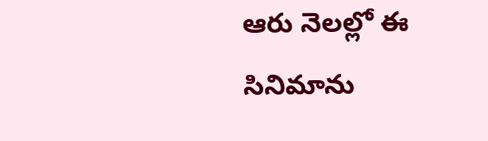ఆరు నెలల్లో ఈ సినిమాను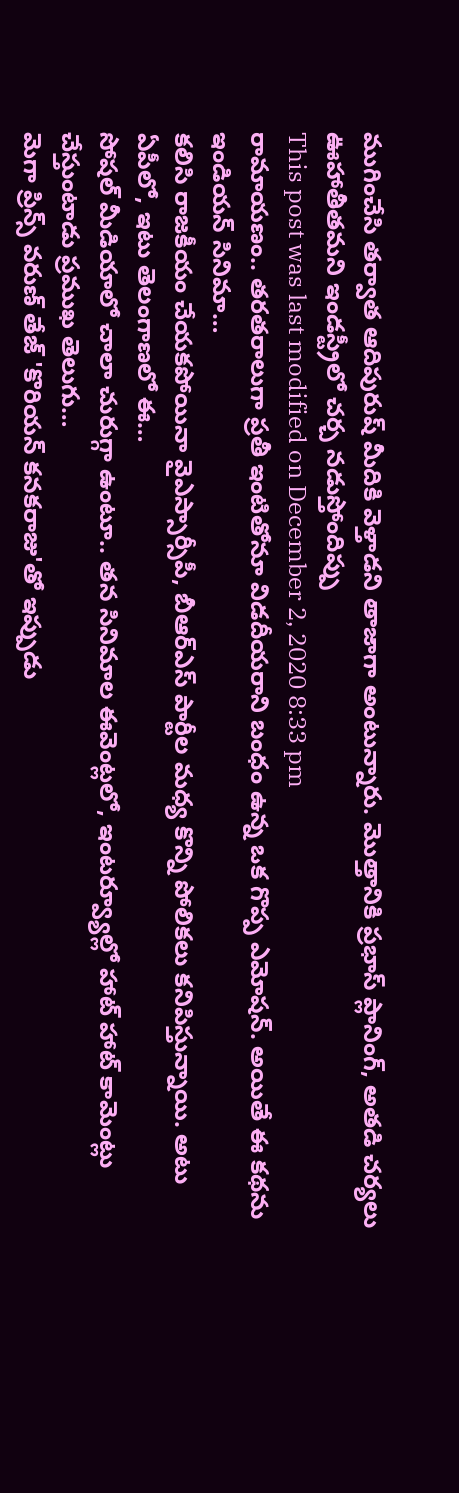ముగించేసి తర్వాత ఆదిపురుష్ మీదికి వెళ్తాడని తాజాగా అంటున్నారు. మొత్తానికి ప్రభాస్ ప్లానింగ్, అతడి చర్యలు ఊహాతీతమని ఇండస్ట్రీలో చర్చ నడుస్తోందిప్పు
This post was last modified on December 2, 2020 8:33 pm
రామాయణం.. తరతరాలుగా ప్రతీ ఇంటితోనూ విడదీయరాని బంధం ఉన్న ఒక గొప్ప ఎమోషన్. అయితే ఈ కథను ఇండియన్ సినిమా…
కలిసి రాజకీయం చేయకపోయినా వైఎస్సార్సీపీ, బీఆర్ఎస్ పార్టీల మధ్య కొన్ని పోలికలు కనిపిస్తున్నాయి. అటు ఏపీలో, ఇటు తెలంగాణలో ఈ…
సోషల్ మీడియాలో చాలా చురుగ్గా ఉంటూ.. తన సినిమాల ఈవెంట్లలో, ఇంటర్వ్యూల్లో హాట్ హాట్ కామెంట్లు చేస్తుంటాడు ప్రముఖ తెలుగు…
మెగా ప్రిన్స్ వరుణ్ తేజ్ 'కొరియన్ కనకరాజు'తో ఇప్పుడు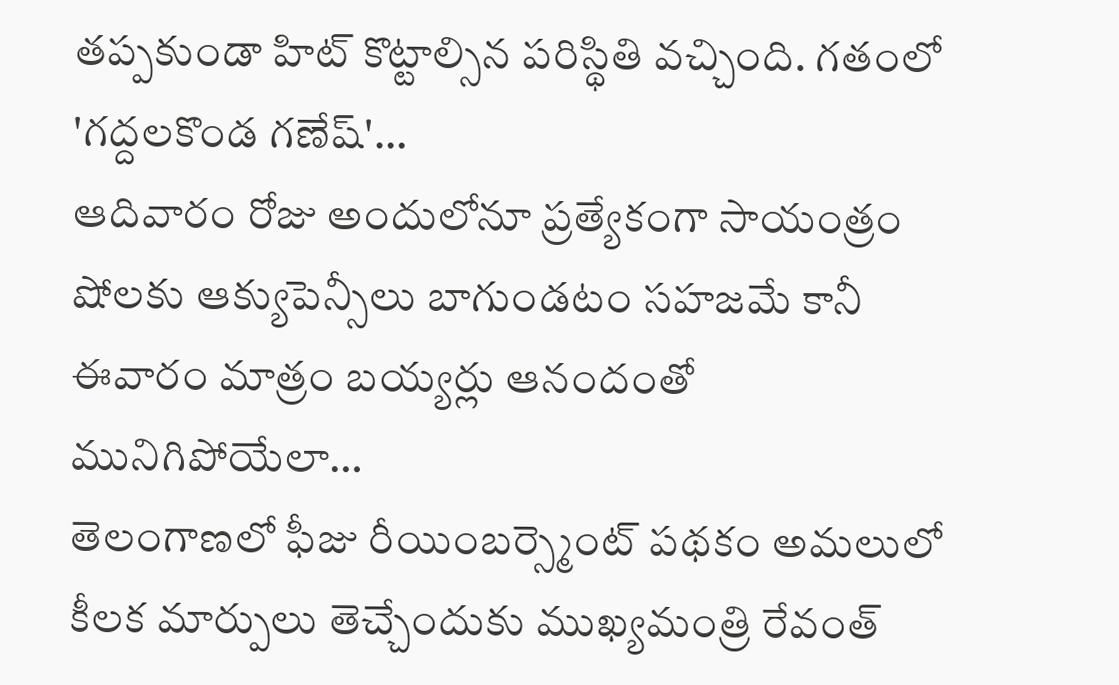తప్పకుండా హిట్ కొట్టాల్సిన పరిస్థితి వచ్చింది. గతంలో 'గద్దలకొండ గణేష్'…
ఆదివారం రోజు అందులోనూ ప్రత్యేకంగా సాయంత్రం షోలకు ఆక్యుపెన్సీలు బాగుండటం సహజమే కానీ ఈవారం మాత్రం బయ్యర్లు ఆనందంతో మునిగిపోయేలా…
తెలంగాణలో ఫీజు రీయింబర్స్మెంట్ పథకం అమలులో కీలక మార్పులు తెచ్చేందుకు ముఖ్యమంత్రి రేవంత్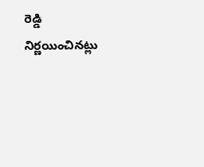రెడ్డి నిర్ణయించినట్లు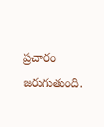ప్రచారం జరుగుతుంది.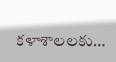కళాశాలలకు…